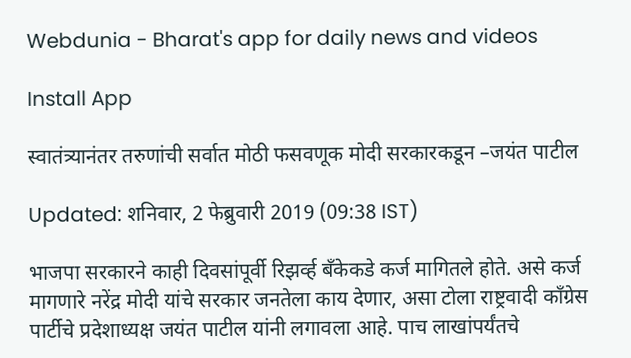Webdunia - Bharat's app for daily news and videos

Install App

स्वातंत्र्यानंतर तरुणांची सर्वात मोठी फसवणूक मोदी सरकारकडून –जयंत पाटील

Updated: शनिवार, 2 फेब्रुवारी 2019 (09:38 IST)

भाजपा सरकारने काही दिवसांपूर्वी रिझर्व्ह बँकेकडे कर्ज मागितले होते. असे कर्ज मागणारे नरेंद्र मोदी यांचे सरकार जनतेला काय देणार, असा टोला राष्ट्रवादी काँग्रेस पार्टीचे प्रदेशाध्यक्ष जयंत पाटील यांनी लगावला आहे. पाच लाखांपर्यंतचे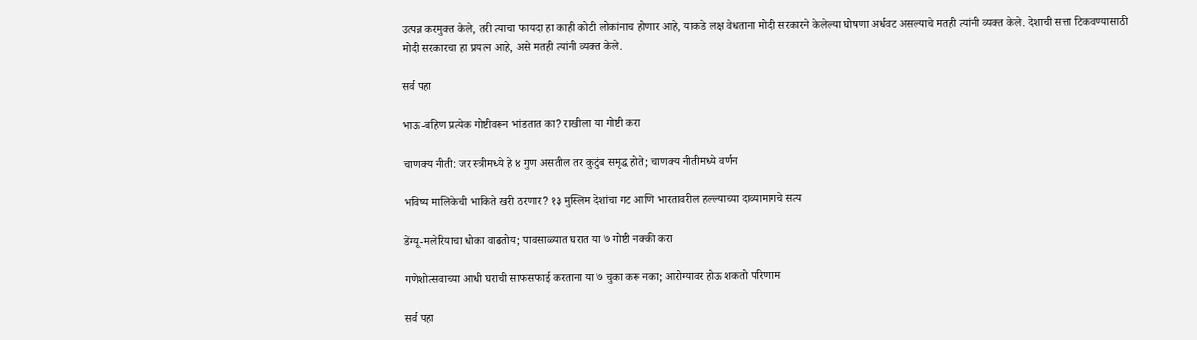उत्पन्न करमुक्त केले, तरी त्याचा फायदा हा काही कोटी लोकांनाच होणार आहे, याकडे लक्ष वेधताना मोदी सरकारने केलेल्या घोषणा अर्धवट असल्याचे मतही त्यांनी व्यक्त केले. देशाची सत्ता टिकवण्यासाठी मोदी सरकारचा हा प्रयत्न आहे, असे मतही त्यांनी व्यक्त केले.

सर्व पहा

भाऊ-बहिण प्रत्येक गोष्टीवरून भांडतात का? राखीला या गोष्टी करा

चाणक्य नीती: जर स्त्रीमध्ये हे ४ गुण असतील तर कुटुंब समृद्ध होते; चाणक्य नीतीमध्ये वर्णन

भविष्य मालिकेची भाकिते खरी ठरणार? १३ मुस्लिम देशांचा गट आणि भारतावरील हल्ल्याच्या दाव्यामागचे सत्य

डेंग्यू-मलेरियाचा धोका वाढतोय; पावसाळ्यात घरात या ७ गोष्टी नक्की करा

गणेशोत्सवाच्या आधी घराची साफसफाई करताना या ७ चुका करू नका; आरोग्यावर होऊ शकतो परिणाम

सर्व पहा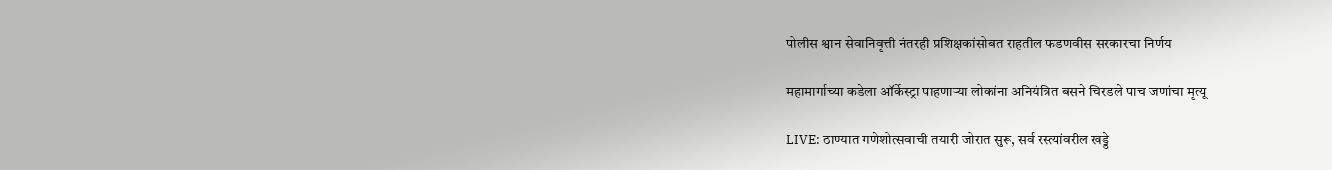पोलीस श्वान सेवानिवृत्ती नंतरही प्रशिक्षकांसोबत राहतील फडणवीस सरकारचा निर्णय

महामार्गाच्या कडेला ऑर्केस्ट्रा पाहणाऱ्या लोकांना अनियंत्रित बसने चिरडले पाच जणांचा मृत्यू

LIVE: ठाण्यात गणेशोत्सवाची तयारी जोरात सुरू, सर्व रस्त्यांवरील खड्डे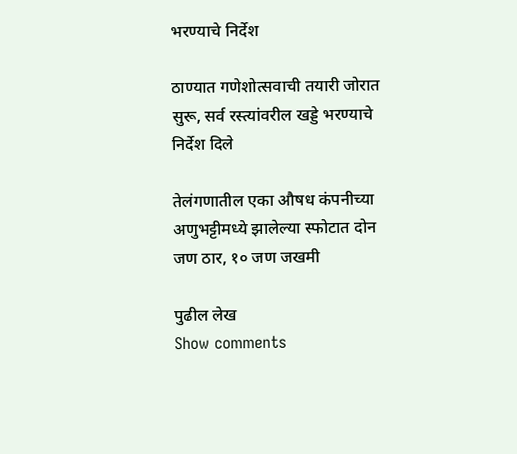भरण्याचे निर्देश

ठाण्यात गणेशोत्सवाची तयारी जोरात सुरू, सर्व रस्त्यांवरील खड्डे भरण्याचे निर्देश दिले

तेलंगणातील एका औषध कंपनीच्या अणुभट्टीमध्ये झालेल्या स्फोटात दोन जण ठार, १० जण जखमी

पुढील लेख
Show comments